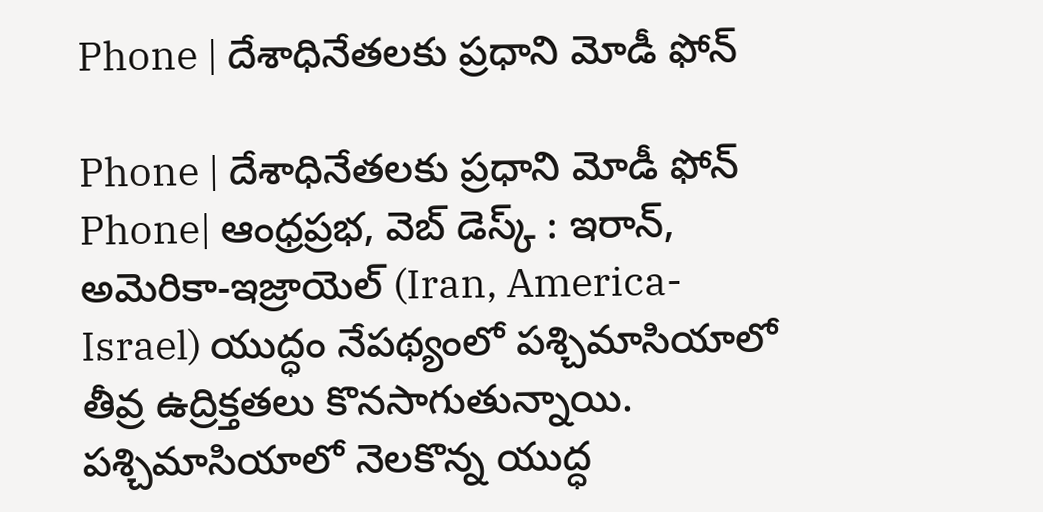Phone | దేశాధినేతలకు ప్రధాని మోడీ ఫోన్

Phone | దేశాధినేతలకు ప్రధాని మోడీ ఫోన్
Phone| ఆంధ్రప్రభ, వెబ్ డెస్క్ : ఇరాన్, అమెరికా-ఇజ్రాయెల్ (Iran, America-Israel) యుద్ధం నేపథ్యంలో పశ్చిమాసియాలో తీవ్ర ఉద్రిక్తతలు కొనసాగుతున్నాయి. పశ్చిమాసియాలో నెలకొన్న యుద్ధ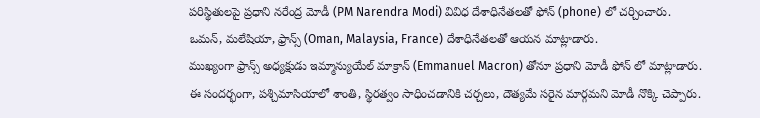పరిస్థితులపై ప్రధాని నరేంద్ర మోడీ (PM Narendra Modi) వివిధ దేశాధినేతలతో ఫోన్ (phone) లో చర్చించారు. ఒమన్, మలేషియా, ఫ్రాన్స్ (Oman, Malaysia, France) దేశాధినేతలతో ఆయన మాట్లాడారు.
ముఖ్యంగా ఫ్రాన్స్ అధ్యక్షుడు ఇమ్మాన్యుయేల్ మాక్రాన్ (Emmanuel Macron) తోనూ ప్రధాని మోడీ ఫోన్ లో మాట్లాడారు. ఈ సందర్భంగా, పశ్చిమాసియాలో శాంతి, స్థిరత్వం సాధించడానికి చర్చలు, దౌత్యమే సరైన మార్గమని మోడీ నొక్కి చెప్పారు.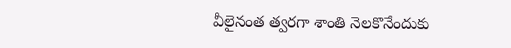వీలైనంత త్వరగా శాంతి నెలకొనేందుకు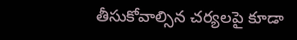తీసుకోవాల్సిన చర్యలపై కూడా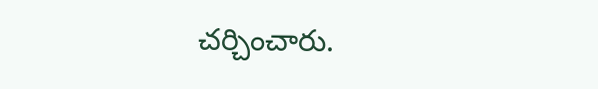చర్చించారు.